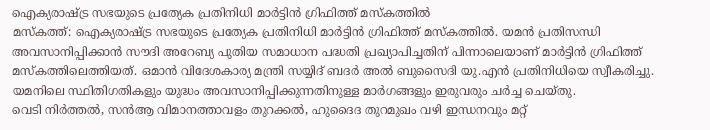ഐക്യരാഷ്ട്ര സഭയുടെ പ്രത്യേക പ്രതിനിധി മാർട്ടിൻ ഗ്രിഫിത്ത് മസ്കത്തിൽ
മസ്കത്ത്: ഐക്യരാഷ്ട്ര സഭയുടെ പ്രത്യേക പ്രതിനിധി മാർട്ടിൻ ഗ്രിഫിത്ത് മസ്കത്തിൽ. യമൻ പ്രതിസന്ധി അവസാനിപ്പിക്കാൻ സൗദി അറേബ്യ പുതിയ സമാധാന പദ്ധതി പ്രഖ്യാപിച്ചതിന് പിന്നാലെയാണ് മാർട്ടിൻ ഗ്രിഫിത്ത് മസ്കത്തിലെത്തിയത്. ഒമാൻ വിദേശകാര്യ മന്ത്രി സയ്യിദ് ബദർ അൽ ബുസൈദി യു.എൻ പ്രതിനിധിയെ സ്വീകരിച്ചു. യമനിലെ സ്ഥിതിഗതികളും യുദ്ധം അവസാനിപ്പിക്കുന്നതിനുള്ള മാർഗങ്ങളും ഇരുവരും ചർച്ച ചെയ്തു.
വെടി നിർത്തൽ, സൻആ വിമാനത്താവളം തുറക്കൽ, ഹുദൈദ തുറമുഖം വഴി ഇന്ധനവും മറ്റ്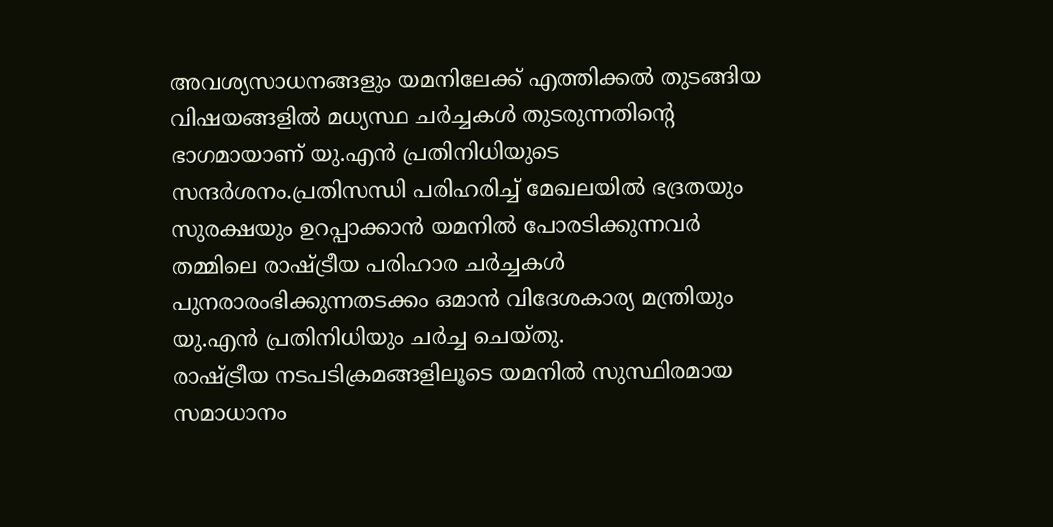അവശ്യസാധനങ്ങളും യമനിലേക്ക് എത്തിക്കൽ തുടങ്ങിയ വിഷയങ്ങളിൽ മധ്യസ്ഥ ചർച്ചകൾ തുടരുന്നതിന്റെ ഭാഗമായാണ് യു.എൻ പ്രതിനിധിയുടെ സന്ദർശനം.പ്രതിസന്ധി പരിഹരിച്ച് മേഖലയിൽ ഭദ്രതയും സുരക്ഷയും ഉറപ്പാക്കാൻ യമനിൽ പോരടിക്കുന്നവർ തമ്മിലെ രാഷ്ട്രീയ പരിഹാര ചർച്ചകൾ പുനരാരംഭിക്കുന്നതടക്കം ഒമാൻ വിദേശകാര്യ മന്ത്രിയും യു.എൻ പ്രതിനിധിയും ചർച്ച ചെയ്തു.
രാഷ്ട്രീയ നടപടിക്രമങ്ങളിലൂടെ യമനിൽ സുസ്ഥിരമായ സമാധാനം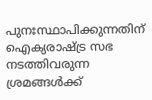പുനഃസ്ഥാപിക്കുന്നതിന് ഐക്യരാഷ്ട്ര സഭ നടത്തിവരുന്ന ശ്രമങ്ങൾക്ക്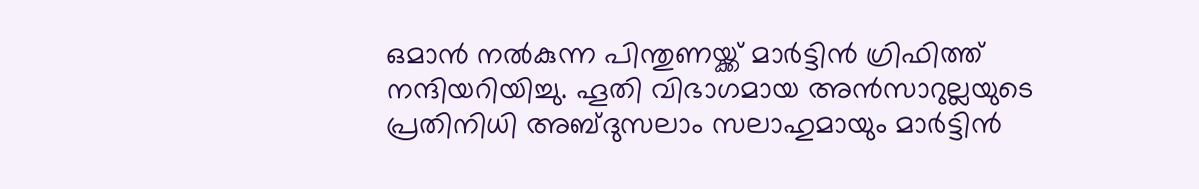ഒമാൻ നൽകുന്ന പിന്തുണയ്ക്ക് മാർട്ടിൻ ഗ്രിഫിത്ത് നന്ദിയറിയിച്ചു. ഹൂതി വിഭാഗമായ അൻസാറുല്ലയുടെ പ്രതിനിധി അബ്ദുസലാം സലാഹുമായും മാർട്ടിൻ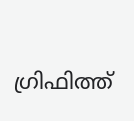ഗ്രിഫിത്ത്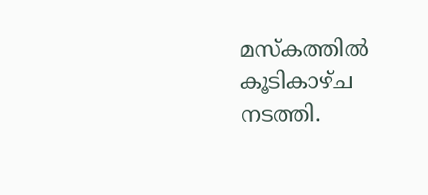മസ്കത്തിൽ കൂടികാഴ്ച നടത്തി.